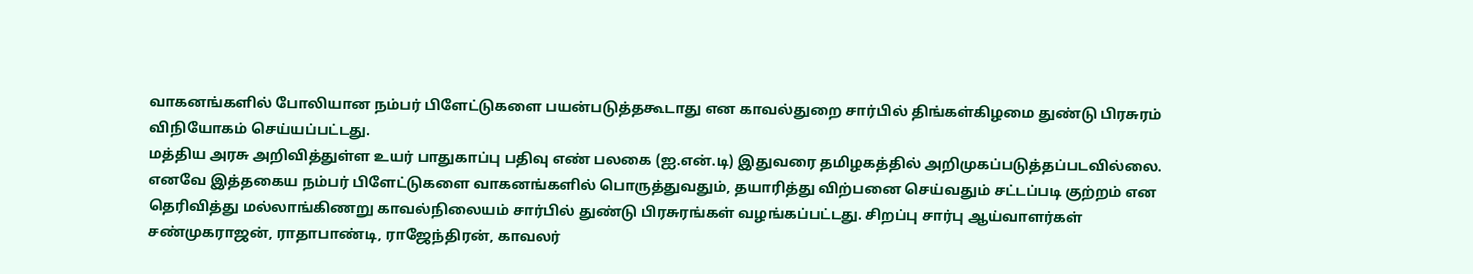வாகனங்களில் போலியான நம்பர் பிளேட்டுகளை பயன்படுத்தகூடாது என காவல்துறை சார்பில் திங்கள்கிழமை துண்டு பிரசுரம் விநியோகம் செய்யப்பட்டது.
மத்திய அரசு அறிவித்துள்ள உயர் பாதுகாப்பு பதிவு எண் பலகை (ஐ.என்.டி) இதுவரை தமிழகத்தில் அறிமுகப்படுத்தப்படவில்லை.
எனவே இத்தகைய நம்பர் பிளேட்டுகளை வாகனங்களில் பொருத்துவதும், தயாரித்து விற்பனை செய்வதும் சட்டப்படி குற்றம் என தெரிவித்து மல்லாங்கிணறு காவல்நிலையம் சார்பில் துண்டு பிரசுரங்கள் வழங்கப்பட்டது. சிறப்பு சார்பு ஆய்வாளர்கள் சண்முகராஜன், ராதாபாண்டி, ராஜேந்திரன், காவலர்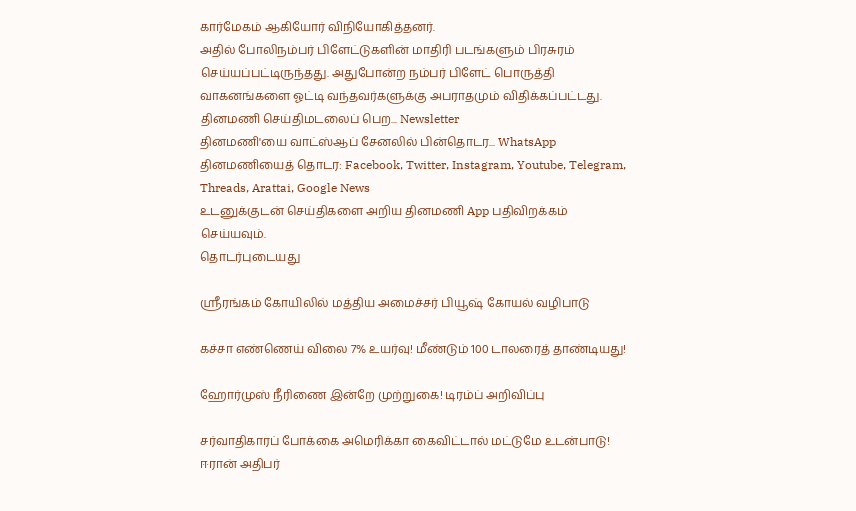கார்மேகம் ஆகியோர் விநியோகித்தனர்.
அதில் போலிநம்பர் பிளேட்டுகளின் மாதிரி படங்களும் பிரசுரம் செய்யப்பட்டிருந்தது. அதுபோன்ற நம்பர் பிளேட் பொருத்தி வாகனங்களை ஓட்டி வந்தவர்களுக்கு அபராதமும் விதிக்கப்பட்டது.
தினமணி செய்திமடலைப் பெற... Newsletter
தினமணி'யை வாட்ஸ்ஆப் சேனலில் பின்தொடர... WhatsApp
தினமணியைத் தொடர: Facebook, Twitter, Instagram, Youtube, Telegram, Threads, Arattai, Google News
உடனுக்குடன் செய்திகளை அறிய தினமணி App பதிவிறக்கம் செய்யவும்.
தொடர்புடையது

ஸ்ரீரங்கம் கோயிலில் மத்திய அமைச்சர் பியூஷ் கோயல் வழிபாடு

கச்சா எண்ணெய் விலை 7% உயர்வு! மீண்டும் 100 டாலரைத் தாண்டியது!

ஹோர்முஸ் நீரிணை இன்றே முற்றுகை! டிரம்ப் அறிவிப்பு

சர்வாதிகாரப் போக்கை அமெரிக்கா கைவிட்டால் மட்டுமே உடன்பாடு! ஈரான் அதிபர்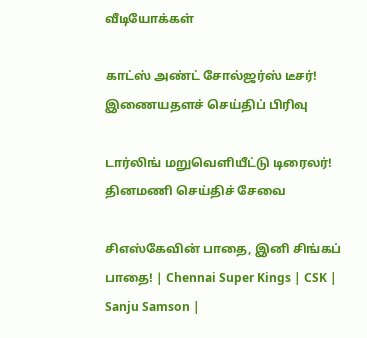வீடியோக்கள்

காட்ஸ் அண்ட் சோல்ஜர்ஸ் டீசர்!
இணையதளச் செய்திப் பிரிவு

டார்லிங் மறுவெளியீட்டு டிரைலர்!
தினமணி செய்திச் சேவை

சிஎஸ்கேவின் பாதை, இனி சிங்கப் பாதை! | Chennai Super Kings | CSK | Sanju Samson |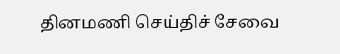தினமணி செய்திச் சேவை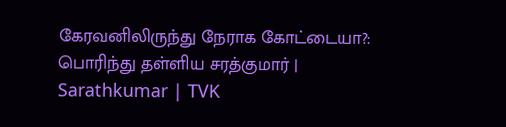கேரவனிலிருந்து நேராக கோட்டையா?: பொரிந்து தள்ளிய சரத்குமார் | Sarathkumar | TVK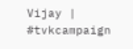Vijay | #tvkcampaign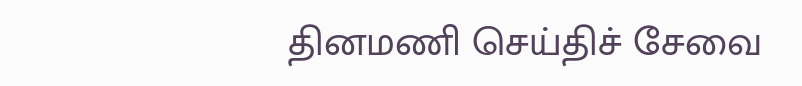தினமணி செய்திச் சேவை